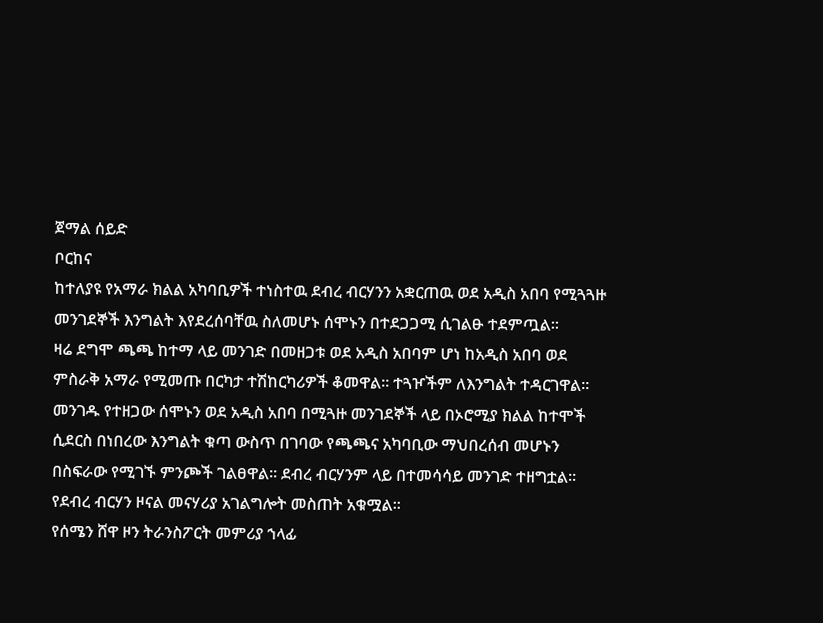ጀማል ሰይድ
ቦርከና
ከተለያዩ የአማራ ክልል አካባቢዎች ተነስተዉ ደብረ ብርሃንን አቋርጠዉ ወደ አዲስ አበባ የሚጓጓዙ መንገደኞች እንግልት እየደረሰባቸዉ ስለመሆኑ ሰሞኑን በተደጋጋሚ ሲገልፁ ተደምጧል፡፡
ዛሬ ደግሞ ጫጫ ከተማ ላይ መንገድ በመዘጋቱ ወደ አዲስ አበባም ሆነ ከአዲስ አበባ ወደ ምስራቅ አማራ የሚመጡ በርካታ ተሽከርካሪዎች ቆመዋል። ተጓዦችም ለእንግልት ተዳርገዋል።
መንገዱ የተዘጋው ሰሞኑን ወደ አዲስ አበባ በሚጓዙ መንገደኞች ላይ በኦሮሚያ ክልል ከተሞች ሲደርስ በነበረው እንግልት ቁጣ ውስጥ በገባው የጫጫና አካባቢው ማህበረሰብ መሆኑን በስፍራው የሚገኙ ምንጮች ገልፀዋል። ደብረ ብርሃንም ላይ በተመሳሳይ መንገድ ተዘግቷል። የደብረ ብርሃን ዞናል መናሃሪያ አገልግሎት መስጠት አቁሟል፡፡
የሰሜን ሸዋ ዞን ትራንስፖርት መምሪያ ኀላፊ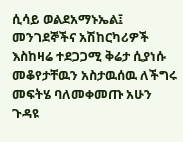ሲሳይ ወልደአማኑኤል፤ መንገደኞችና አሽከርካሪዎች እስከዛሬ ተደጋጋሚ ቅሬታ ሲያነሱ መቆየታቸዉን አስታዉሰዉ ለችግሩ መፍትሄ ባለመቀመጡ አሁን ጉዳዩ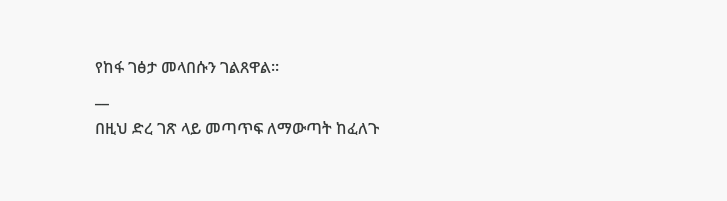የከፋ ገፅታ መላበሱን ገልጸዋል፡፡
__
በዚህ ድረ ገጽ ላይ መጣጥፍ ለማውጣት ከፈለጉ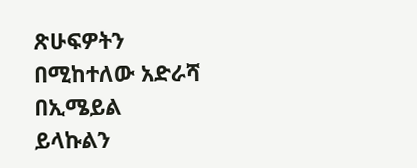ጽሁፍዎትን በሚከተለው አድራሻ በኢሜይል ይላኩልን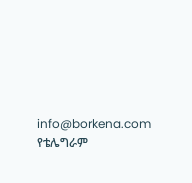info@borkena.com
የቴሌግራም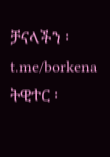ቻናላችን ፡ t.me/borkena
ትዊተር ፡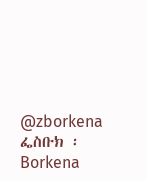@zborkena
ፌስቡክ ፡ Borkena